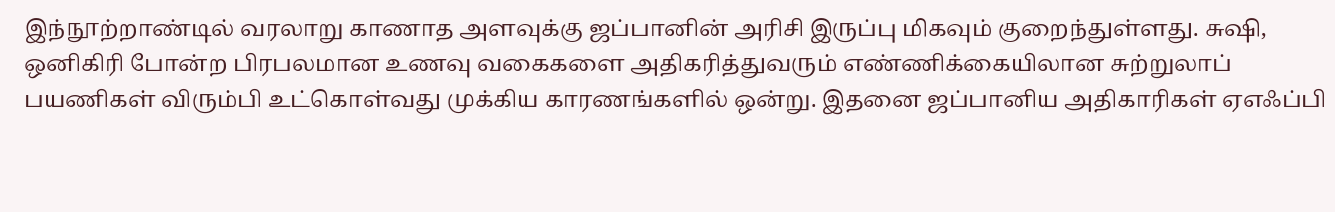இந்நூற்றாண்டில் வரலாறு காணாத அளவுக்கு ஜப்பானின் அரிசி இருப்பு மிகவும் குறைந்துள்ளது. சுஷி, ஒனிகிரி போன்ற பிரபலமான உணவு வகைகளை அதிகரித்துவரும் எண்ணிக்கையிலான சுற்றுலாப் பயணிகள் விரும்பி உட்கொள்வது முக்கிய காரணங்களில் ஒன்று. இதனை ஜப்பானிய அதிகாரிகள் ஏஎஃப்பி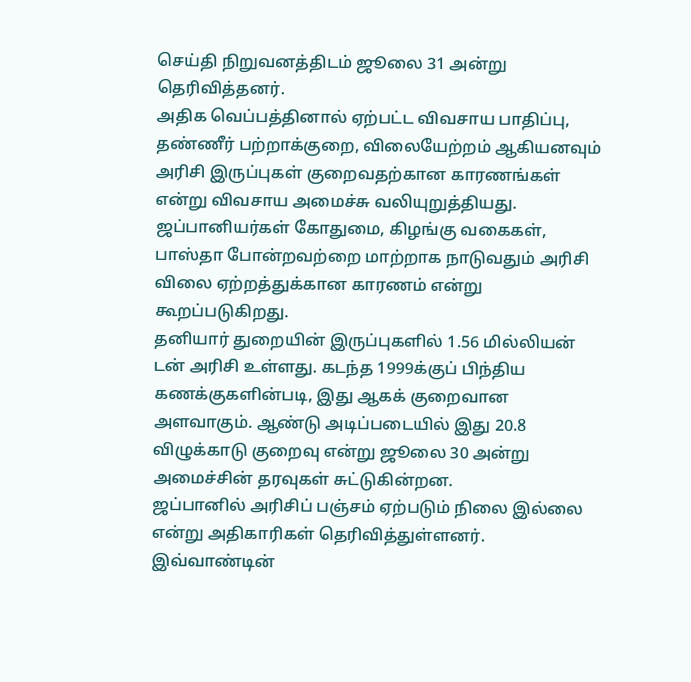செய்தி நிறுவனத்திடம் ஜூலை 31 அன்று தெரிவித்தனர்.
அதிக வெப்பத்தினால் ஏற்பட்ட விவசாய பாதிப்பு, தண்ணீர் பற்றாக்குறை, விலையேற்றம் ஆகியனவும் அரிசி இருப்புகள் குறைவதற்கான காரணங்கள் என்று விவசாய அமைச்சு வலியுறுத்தியது. ஜப்பானியர்கள் கோதுமை, கிழங்கு வகைகள், பாஸ்தா போன்றவற்றை மாற்றாக நாடுவதும் அரிசி விலை ஏற்றத்துக்கான காரணம் என்று கூறப்படுகிறது.
தனியார் துறையின் இருப்புகளில் 1.56 மில்லியன் டன் அரிசி உள்ளது. கடந்த 1999க்குப் பிந்திய கணக்குகளின்படி, இது ஆகக் குறைவான அளவாகும். ஆண்டு அடிப்படையில் இது 20.8 விழுக்காடு குறைவு என்று ஜூலை 30 அன்று அமைச்சின் தரவுகள் சுட்டுகின்றன.
ஜப்பானில் அரிசிப் பஞ்சம் ஏற்படும் நிலை இல்லை என்று அதிகாரிகள் தெரிவித்துள்ளனர்.
இவ்வாண்டின்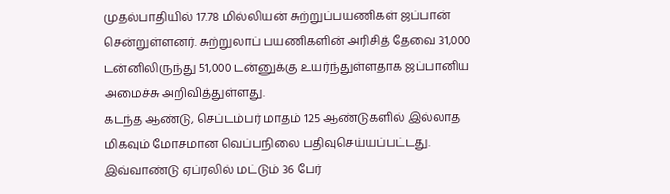முதல்பாதியில் 17.78 மில்லியன் சுற்றுப்பயணிகள் ஜப்பான் சென்றுள்ளனர். சுற்றுலாப் பயணிகளின் அரிசித் தேவை 31,000 டன்னிலிருந்து 51,000 டன்னுக்கு உயர்ந்துள்ளதாக ஜப்பானிய அமைச்சு அறிவித்துள்ளது.
கடந்த ஆண்டு, செப்டம்பர் மாதம் 125 ஆண்டுகளில் இல்லாத மிகவும் மோசமான வெப்பநிலை பதிவுசெய்யப்பட்டது. இவ்வாண்டு ஏப்ரலில் மட்டும் 36 பேர்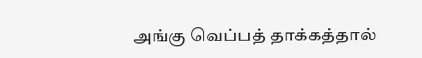அங்கு வெப்பத் தாக்கத்தால்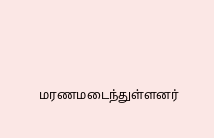மரணமடைந்துள்ளனர்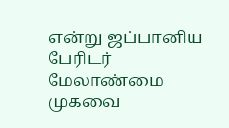என்று ஜப்பானிய பேரிடர் மேலாண்மை முகவை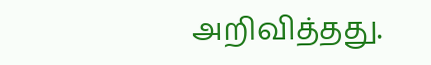அறிவித்தது.